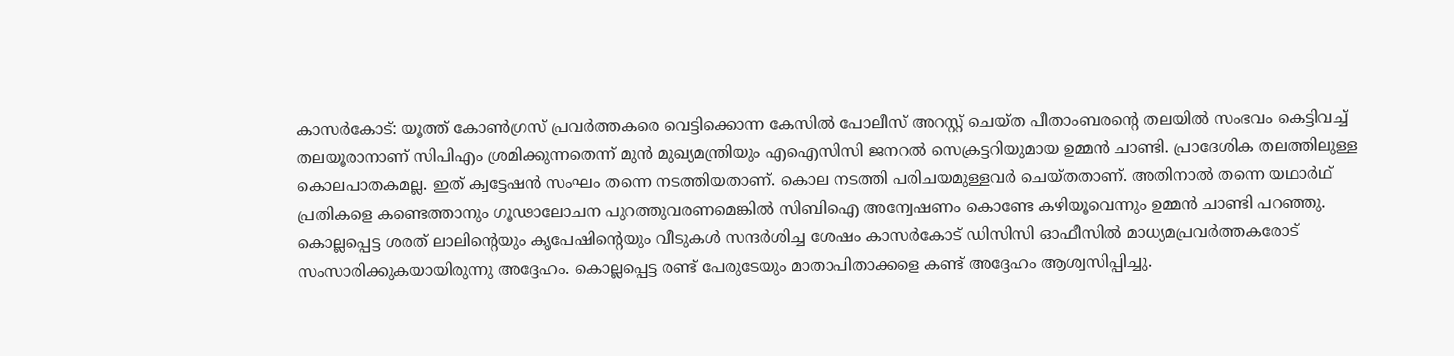കാസർകോട്: യൂത്ത് കോൺഗ്രസ് പ്രവർത്തകരെ വെട്ടിക്കൊന്ന കേസിൽ പോലീസ് അറസ്റ്റ് ചെയ്ത പീതാംബരന്റെ തലയിൽ സംഭവം കെട്ടിവച്ച് തലയൂരാനാണ് സിപിഎം ശ്രമിക്കുന്നതെന്ന് മുൻ മുഖ്യമന്ത്രിയും എഐസിസി ജനറൽ സെക്രട്ടറിയുമായ ഉമ്മൻ ചാണ്ടി. പ്രാദേശിക തലത്തിലുള്ള കൊലപാതകമല്ല. ഇത് ക്വട്ടേഷൻ സംഘം തന്നെ നടത്തിയതാണ്. കൊല നടത്തി പരിചയമുള്ളവർ ചെയ്തതാണ്. അതിനാൽ തന്നെ യഥാർഥ് പ്രതികളെ കണ്ടെത്താനും ഗൂഢാലോചന പുറത്തുവരണമെങ്കിൽ സിബിഐ അന്വേഷണം കൊണ്ടേ കഴിയൂവെന്നും ഉമ്മൻ ചാണ്ടി പറഞ്ഞു. കൊല്ലപ്പെട്ട ശരത് ലാലിന്റെയും കൃപേഷിന്റെയും വീടുകൾ സന്ദർശിച്ച ശേഷം കാസർകോട് ഡിസിസി ഓഫീസിൽ മാധ്യമപ്രവർത്തകരോട് സംസാരിക്കുകയായിരുന്നു അദ്ദേഹം. കൊല്ലപ്പെട്ട രണ്ട് പേരുടേയും മാതാപിതാക്കളെ കണ്ട് അദ്ദേഹം ആശ്വസിപ്പിച്ചു.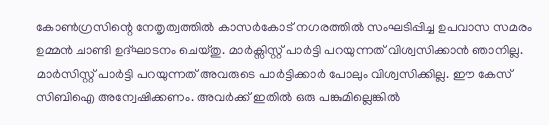കോൺഗ്രസിന്റെ നേതൃത്വത്തിൽ കാസർകോട് നഗരത്തിൽ സംഘടിപ്പിച്ച ഉപവാസ സമരം ഉമ്മൻ ചാണ്ടി ഉദ്ഘാടനം ചെയ്തു. മാർക്സിസ്റ്റ് പാർട്ടി പറയുന്നത് വിശ്വസിക്കാൻ ഞാനില്ല. മാർസിസ്റ്റ് പാർട്ടി പറയുന്നത് അവരുടെ പാർട്ടിക്കാർ പോലും വിശ്വസിക്കില്ല. ഈ കേസ് സിബിഐ അന്വേഷിക്കണം. അവർക്ക് ഇതിൽ ഒരു പങ്കുമില്ലെങ്കിൽ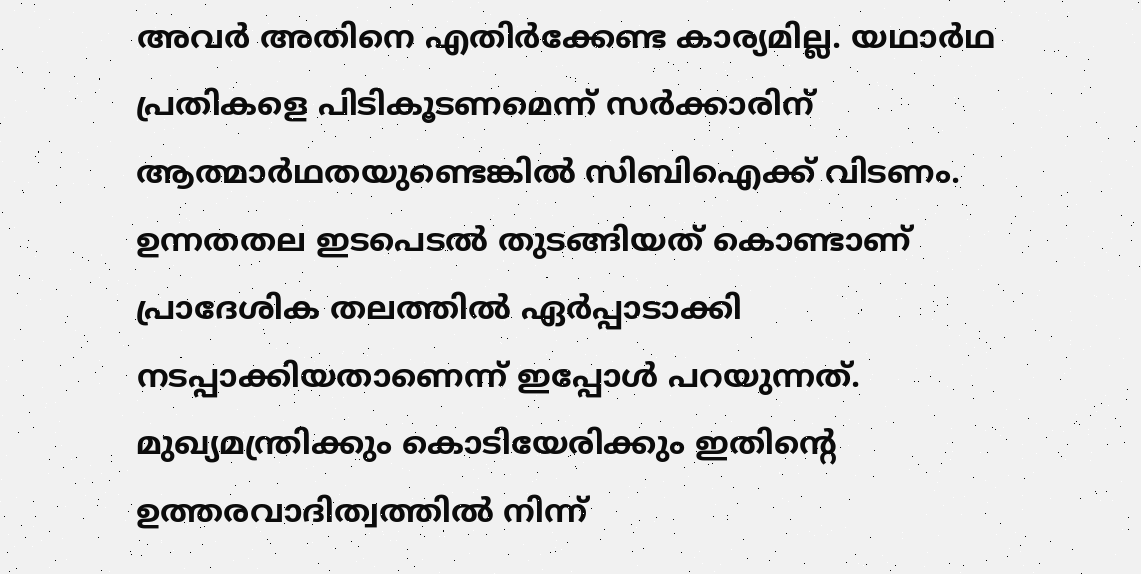അവർ അതിനെ എതിർക്കേണ്ട കാര്യമില്ല. യഥാർഥ പ്രതികളെ പിടികൂടണമെന്ന് സർക്കാരിന് ആത്മാർഥതയുണ്ടെങ്കിൽ സിബിഐക്ക് വിടണം. ഉന്നതതല ഇടപെടൽ തുടങ്ങിയത് കൊണ്ടാണ് പ്രാദേശിക തലത്തിൽ ഏർപ്പാടാക്കി നടപ്പാക്കിയതാണെന്ന് ഇപ്പോൾ പറയുന്നത്. മുഖ്യമന്ത്രിക്കും കൊടിയേരിക്കും ഇതിന്റെ ഉത്തരവാദിത്വത്തിൽ നിന്ന്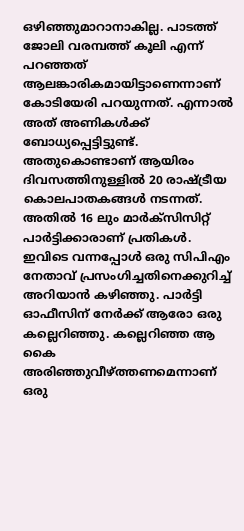ഒഴിഞ്ഞുമാറാനാകില്ല. പാടത്ത് ജോലി വരമ്പത്ത് കൂലി എന്ന് പറഞ്ഞത് ആലങ്കാരികമായിട്ടാണെന്നാണ് കോടിയേരി പറയുന്നത്. എന്നാൽ അത് അണികൾക്ക് ബോധ്യപ്പെട്ടിട്ടുണ്ട്. അതുകൊണ്ടാണ് ആയിരം ദിവസത്തിനുള്ളിൽ 20 രാഷ്ട്രീയ കൊലപാതകങ്ങൾ നടന്നത്. അതിൽ 16 ലും മാർക്സിസിറ്റ് പാർട്ടിക്കാരാണ് പ്രതികൾ. ഇവിടെ വന്നപ്പോൾ ഒരു സിപിഎം നേതാവ് പ്രസംഗിച്ചതിനെക്കുറിച്ച് അറിയാൻ കഴിഞ്ഞു. പാർട്ടി ഓഫീസിന് നേർക്ക് ആരോ ഒരു കല്ലെറിഞ്ഞു. കല്ലെറിഞ്ഞ ആ കൈ അരിഞ്ഞുവീഴ്ത്തണമെന്നാണ് ഒരു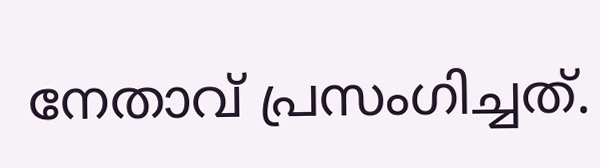നേതാവ് പ്രസംഗിച്ചത്.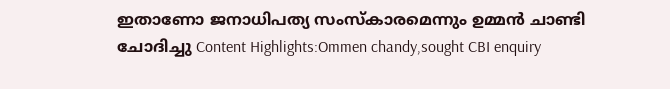ഇതാണോ ജനാധിപത്യ സംസ്കാരമെന്നും ഉമ്മൻ ചാണ്ടി ചോദിച്ചു Content Highlights:Ommen chandy,sought CBI enquiry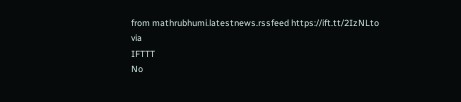from mathrubhumi.latestnews.rssfeed https://ift.tt/2IzNLto
via
IFTTT
No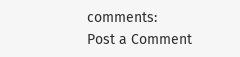comments:
Post a Comment